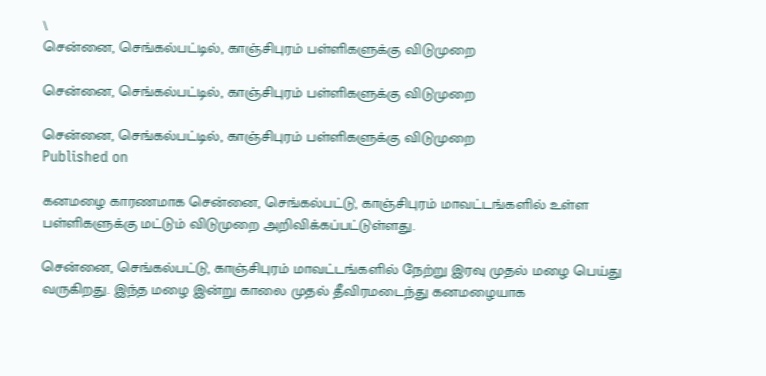\
சென்னை, செங்கல்பட்டில், காஞ்சிபுரம் பள்ளிகளுக்கு விடுமுறை

சென்னை, செங்கல்பட்டில், காஞ்சிபுரம் பள்ளிகளுக்கு விடுமுறை

சென்னை, செங்கல்பட்டில், காஞ்சிபுரம் பள்ளிகளுக்கு விடுமுறை
Published on

கனமழை காரணமாக சென்னை, செங்கல்பட்டு, காஞ்சிபுரம் மாவட்டங்களில் உள்ள பள்ளிகளுக்கு மட்டும் விடுமுறை அறிவிக்கப்பட்டுள்ளது.

சென்னை, செங்கல்பட்டு, காஞ்சிபுரம் மாவட்டங்களில் நேற்று இரவு முதல் மழை பெய்து வருகிறது. இந்த மழை இன்று காலை முதல் தீவிரமடைந்து கனமழையாக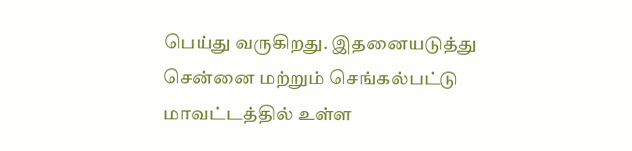பெய்து வருகிறது. இதனையடுத்து சென்னை மற்றும் செங்கல்பட்டு மாவட்டத்தில் உள்ள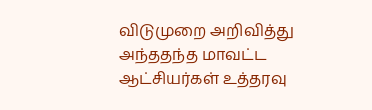விடுமுறை அறிவித்து அந்ததந்த மாவட்ட ஆட்சியர்கள் உத்தரவு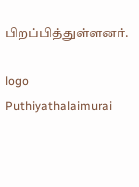பிறப்பித்துள்ளனர்.

logo
Puthiyathalaimurai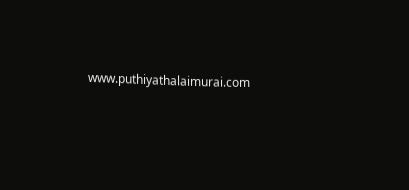www.puthiyathalaimurai.com